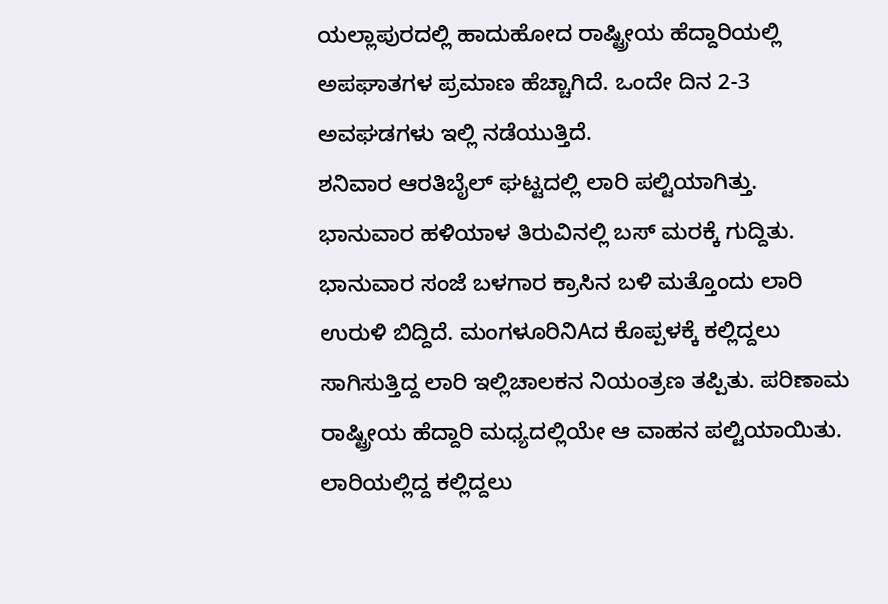ಯಲ್ಲಾಪುರದಲ್ಲಿ ಹಾದುಹೋದ ರಾಷ್ಟ್ರೀಯ ಹೆದ್ದಾರಿಯಲ್ಲಿ ಅಪಘಾತಗಳ ಪ್ರಮಾಣ ಹೆಚ್ಚಾಗಿದೆ. ಒಂದೇ ದಿನ 2-3 ಅವಘಡಗಳು ಇಲ್ಲಿ ನಡೆಯುತ್ತಿದೆ.
ಶನಿವಾರ ಆರತಿಬೈಲ್ ಘಟ್ಟದಲ್ಲಿ ಲಾರಿ ಪಲ್ಟಿಯಾಗಿತ್ತು. ಭಾನುವಾರ ಹಳಿಯಾಳ ತಿರುವಿನಲ್ಲಿ ಬಸ್ ಮರಕ್ಕೆ ಗುದ್ದಿತು. ಭಾನುವಾರ ಸಂಜೆ ಬಳಗಾರ ಕ್ರಾಸಿನ ಬಳಿ ಮತ್ತೊಂದು ಲಾರಿ ಉರುಳಿ ಬಿದ್ದಿದೆ. ಮಂಗಳೂರಿನಿAದ ಕೊಪ್ಪಳಕ್ಕೆ ಕಲ್ಲಿದ್ದಲು ಸಾಗಿಸುತ್ತಿದ್ದ ಲಾರಿ ಇಲ್ಲಿಚಾಲಕನ ನಿಯಂತ್ರಣ ತಪ್ಪಿತು. ಪರಿಣಾಮ ರಾಷ್ಟ್ರೀಯ ಹೆದ್ದಾರಿ ಮಧ್ಯದಲ್ಲಿಯೇ ಆ ವಾಹನ ಪಲ್ಟಿಯಾಯಿತು. ಲಾರಿಯಲ್ಲಿದ್ದ ಕಲ್ಲಿದ್ದಲು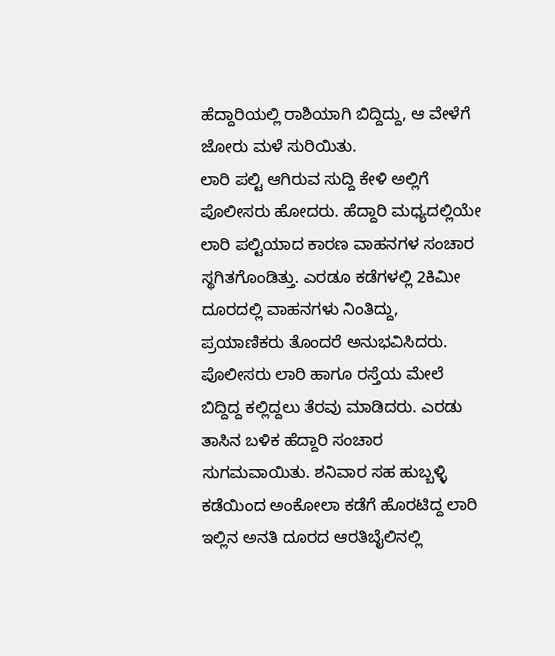ಹೆದ್ದಾರಿಯಲ್ಲಿ ರಾಶಿಯಾಗಿ ಬಿದ್ದಿದ್ದು, ಆ ವೇಳೆಗೆ ಜೋರು ಮಳೆ ಸುರಿಯಿತು.
ಲಾರಿ ಪಲ್ಟಿ ಆಗಿರುವ ಸುದ್ದಿ ಕೇಳಿ ಅಲ್ಲಿಗೆ ಪೊಲೀಸರು ಹೋದರು. ಹೆದ್ದಾರಿ ಮಧ್ಯದಲ್ಲಿಯೇ ಲಾರಿ ಪಲ್ಟಿಯಾದ ಕಾರಣ ವಾಹನಗಳ ಸಂಚಾರ ಸ್ಥಗಿತಗೊಂಡಿತ್ತು. ಎರಡೂ ಕಡೆಗಳಲ್ಲಿ 2ಕಿಮೀ ದೂರದಲ್ಲಿ ವಾಹನಗಳು ನಿಂತಿದ್ದು, ಪ್ರಯಾಣಿಕರು ತೊಂದರೆ ಅನುಭವಿಸಿದರು. ಪೊಲೀಸರು ಲಾರಿ ಹಾಗೂ ರಸ್ತೆಯ ಮೇಲೆ ಬಿದ್ದಿದ್ದ ಕಲ್ಲಿದ್ದಲು ತೆರವು ಮಾಡಿದರು. ಎರಡು ತಾಸಿನ ಬಳಿಕ ಹೆದ್ದಾರಿ ಸಂಚಾರ ಸುಗಮವಾಯಿತು. ಶನಿವಾರ ಸಹ ಹುಬ್ಬಳ್ಳಿ ಕಡೆಯಿಂದ ಅಂಕೋಲಾ ಕಡೆಗೆ ಹೊರಟಿದ್ದ ಲಾರಿ ಇಲ್ಲಿನ ಅನತಿ ದೂರದ ಆರತಿಬೈಲಿನಲ್ಲಿ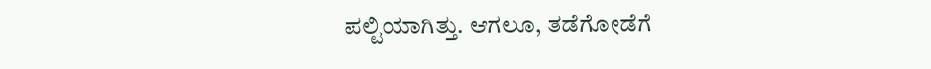ಪಲ್ಟಿಯಾಗಿತ್ತು. ಆಗಲೂ, ತಡೆಗೋಡೆಗೆ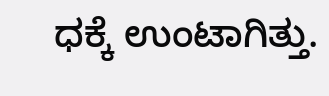ಧಕ್ಕೆ ಉಂಟಾಗಿತ್ತು.